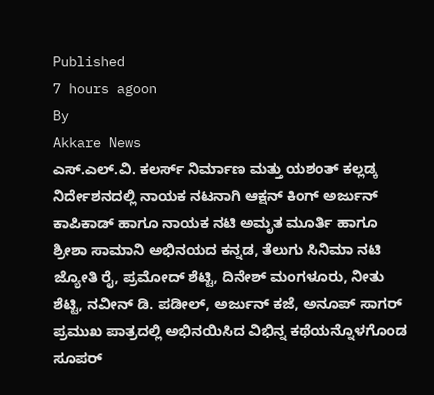Published
7 hours agoon
By
Akkare News
ಎಸ್.ಎಲ್.ವಿ. ಕಲರ್ಸ್ ನಿರ್ಮಾಣ ಮತ್ತು ಯಶಂತ್ ಕಲ್ಲಡ್ಕ ನಿರ್ದೇಶನದಲ್ಲಿ ನಾಯಕ ನಟನಾಗಿ ಆಕ್ಷನ್ ಕಿಂಗ್ ಅರ್ಜುನ್ ಕಾಪಿಕಾಡ್ ಹಾಗೂ ನಾಯಕ ನಟಿ ಅಮೃತ ಮೂರ್ತಿ ಹಾಗೂ ಶ್ರೀಶಾ ಸಾಮಾನಿ ಅಭಿನಯದ ಕನ್ನಡ, ತೆಲುಗು ಸಿನಿಮಾ ನಟಿ ಜ್ಯೋತಿ ರೈ, ಪ್ರಮೋದ್ ಶೆಟ್ಟಿ, ದಿನೇಶ್ ಮಂಗಳೂರು, ನೀತು ಶೆಟ್ಟಿ, ನವೀನ್ ಡಿ. ಪಡೀಲ್, ಅರ್ಜುನ್ ಕಜೆ, ಅನೂಪ್ ಸಾಗರ್ ಪ್ರಮುಖ ಪಾತ್ರದಲ್ಲಿ ಅಭಿನಯಿಸಿದ ವಿಭಿನ್ನ ಕಥೆಯನ್ನೊಳಗೊಂಡ ಸೂಪರ್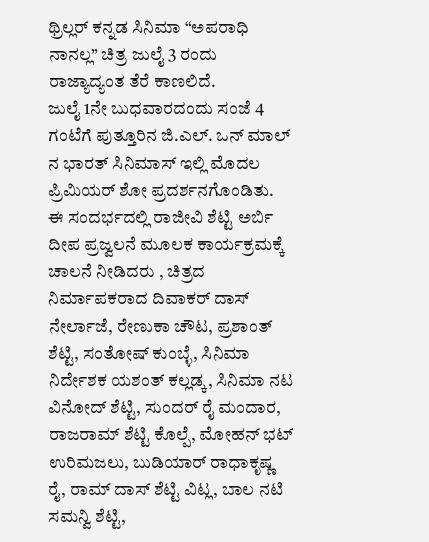ಥ್ರಿಲ್ಲರ್ ಕನ್ನಡ ಸಿನಿಮಾ “ಅಪರಾಧಿ ನಾನಲ್ಲ” ಚಿತ್ರ ಜುಲೈ 3 ರಂದು ರಾಜ್ಯಾದ್ಯಂತ ತೆರೆ ಕಾಣಲಿದೆ.
ಜುಲೈ 1ನೇ ಬುಧವಾರದಂದು ಸಂಜೆ 4 ಗಂಟೆಗೆ ಪುತ್ತೂರಿನ ಜಿ.ಎಲ್. ಒನ್ ಮಾಲ್ ನ ಭಾರತ್ ಸಿನಿಮಾಸ್ ಇಲ್ಲಿ ಮೊದಲ ಪ್ರಿಮಿಯರ್ ಶೋ ಪ್ರದರ್ಶನಗೊಂಡಿತು.
ಈ ಸಂದರ್ಭದಲ್ಲಿ ರಾಜೀವಿ ಶೆಟ್ಟಿ ಅರ್ಬಿ ದೀಪ ಪ್ರಜ್ವಲನೆ ಮೂಲಕ ಕಾರ್ಯಕ್ರಮಕ್ಕೆ ಚಾಲನೆ ನೀಡಿದರು , ಚಿತ್ರದ ನಿರ್ಮಾಪಕರಾದ ದಿವಾಕರ್ ದಾಸ್ ನೇರ್ಲಾಜೆ, ರೇಣುಕಾ ಚೌಟ, ಪ್ರಶಾಂತ್ ಶೆಟ್ಟಿ, ಸಂತೋಷ್ ಕುಂಬ್ಳೆ, ಸಿನಿಮಾ ನಿರ್ದೇಶಕ ಯಶಂತ್ ಕಲ್ಲಡ್ಕ, ಸಿನಿಮಾ ನಟ ವಿನೋದ್ ಶೆಟ್ಟಿ, ಸುಂದರ್ ರೈ ಮಂದಾರ, ರಾಜರಾಮ್ ಶೆಟ್ಟಿ ಕೊಲ್ಪೆ, ಮೋಹನ್ ಭಟ್ ಉರಿಮಜಲು, ಬುಡಿಯಾರ್ ರಾಧಾಕೃಷ್ಣ ರೈ, ರಾಮ್ ದಾಸ್ ಶೆಟ್ಟಿ ವಿಟ್ಲ, ಬಾಲ ನಟಿ ಸಮನ್ವಿ ಶೆಟ್ಟಿ,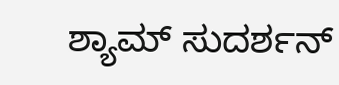ಶ್ಯಾಮ್ ಸುದರ್ಶನ್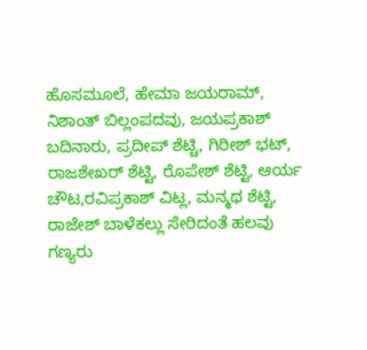ಹೊಸಮೂಲೆ, ಹೇಮಾ ಜಯರಾಮ್, ನಿಶಾಂತ್ ಬಿಲ್ಲಂಪದವು, ಜಯಪ್ರಕಾಶ್ ಬದಿನಾರು, ಪ್ರದೀಪ್ ಶೆಟ್ಚಿ, ಗಿರೀಶ್ ಭಟ್, ರಾಜಶೇಖರ್ ಶೆಟ್ಟಿ, ರೊಪೇಶ್ ಶೆಟ್ಟಿ, ಆರ್ಯ ಚೌಟ,ರವಿಪ್ರಕಾಶ್ ವಿಟ್ಲ, ಮನ್ಮಥ ಶೆಟ್ಟಿ, ರಾಜೇಶ್ ಬಾಳೆಕಲ್ಲು ಸೇರಿದಂತೆ ಹಲವು ಗಣ್ಯರು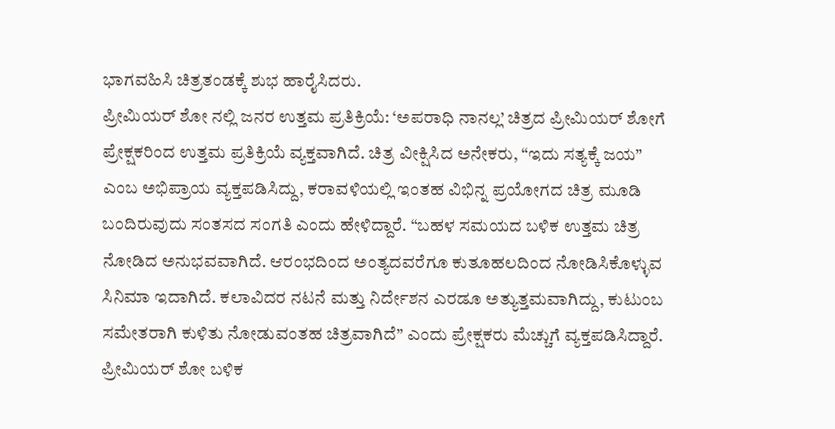ಭಾಗವಹಿಸಿ ಚಿತ್ರತಂಡಕ್ಕೆ ಶುಭ ಹಾರೈಸಿದರು.
ಪ್ರೀಮಿಯರ್ ಶೋ ನಲ್ಲಿ ಜನರ ಉತ್ತಮ ಪ್ರತಿಕ್ರಿಯೆ: ‘ಅಪರಾಧಿ ನಾನಲ್ಲ’ ಚಿತ್ರದ ಪ್ರೀಮಿಯರ್ ಶೋಗೆ ಪ್ರೇಕ್ಷಕರಿಂದ ಉತ್ತಮ ಪ್ರತಿಕ್ರಿಯೆ ವ್ಯಕ್ತವಾಗಿದೆ. ಚಿತ್ರ ವೀಕ್ಷಿಸಿದ ಅನೇಕರು, “ಇದು ಸತ್ಯಕ್ಕೆ ಜಯ” ಎಂಬ ಅಭಿಪ್ರಾಯ ವ್ಯಕ್ತಪಡಿಸಿದ್ದು, ಕರಾವಳಿಯಲ್ಲಿ ಇಂತಹ ವಿಭಿನ್ನ ಪ್ರಯೋಗದ ಚಿತ್ರ ಮೂಡಿ ಬಂದಿರುವುದು ಸಂತಸದ ಸಂಗತಿ ಎಂದು ಹೇಳಿದ್ದಾರೆ. “ಬಹಳ ಸಮಯದ ಬಳಿಕ ಉತ್ತಮ ಚಿತ್ರ ನೋಡಿದ ಅನುಭವವಾಗಿದೆ. ಆರಂಭದಿಂದ ಅಂತ್ಯದವರೆಗೂ ಕುತೂಹಲದಿಂದ ನೋಡಿಸಿಕೊಳ್ಳುವ ಸಿನಿಮಾ ಇದಾಗಿದೆ. ಕಲಾವಿದರ ನಟನೆ ಮತ್ತು ನಿರ್ದೇಶನ ಎರಡೂ ಅತ್ಯುತ್ತಮವಾಗಿದ್ದು, ಕುಟುಂಬ ಸಮೇತರಾಗಿ ಕುಳಿತು ನೋಡುವಂತಹ ಚಿತ್ರವಾಗಿದೆ” ಎಂದು ಪ್ರೇಕ್ಷಕರು ಮೆಚ್ಚುಗೆ ವ್ಯಕ್ತಪಡಿಸಿದ್ದಾರೆ. ಪ್ರೀಮಿಯರ್ ಶೋ ಬಳಿಕ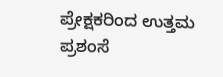ಪ್ರೇಕ್ಷಕರಿಂದ ಉತ್ತಮ ಪ್ರಶಂಸೆ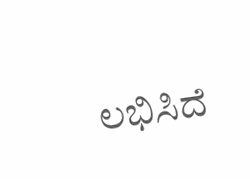ಲಭಿಸಿದೆ